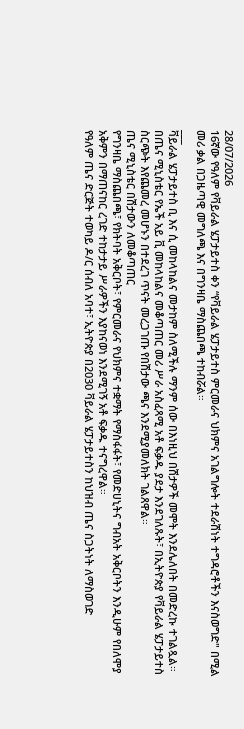28/07/2026
16ኛው የዓለም የቫይራል ሄፓታይተስ ቀን “የቫይራል ሄፓታይተስ ምርመራና ህክምና አገልግሎት ተደራሽነት ተግዳሮቶችን እናስወግድ" በሚል መሪ ቃል በጋዜጣዊ መግለጫ እና በግንዛቤ ማስጨበጫ ተከብሯል።
___
ቫይራል ሄፓታይተስ ቢ እና ሲ መከላከልና መታከም ስለሚችሉ ማንም ሰው በእነዚህ በሽታዎች መሞት እንደሌለበት በመድረኩ ተገልጿል።
በጤና ሚኒስቴር የኤች አይ ቪ መከላከልና መቆጣጠር መሪ ሥራ አስፈጻሚ አቶ ፍቃዱ ያደታ እንደገለጹት፣ በኢትዮጵያ የቫይራል ሄፓታይተስ ስርጭት እየጨመረ መሆኑን በተደረገ ጥናት መረጋገጡ የበሽታው ጫና እንደሚያመለክት ገልጸዋል።
ጤና ሚኒስቴር በሽታውን ለመቆጣጠር
የግንዛቤ ማስጨበጫ፣ የክትባት አቅርቦት፣ የምርመራና የህክምና ተቋማት የማስፋፋት፣ የመድሀኒትና ግብአት አቅርቦትን እንዲሁም የበለሞያ አቅምን በማጠናከር ረገድ ተከታታይ ሥራዎችን እያከናወነ እንደሚገኝ አቶ ፍቃዱ ተናግረዋል።
የዓለም ጤና ድርጅት ተወካይ ዶ/ር ሰብለ አባተ፣ ኢትዮጵያ በ2030 ቫይራል ሄፓታይተስን ከህዝብ ጤና ስጋትነት ለማስወገድ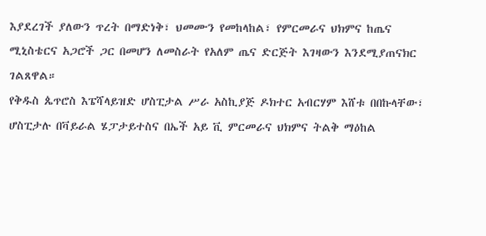እያደረገች ያለውን ጥረት በማድነቅ፣ ህመሙን የመከላከል፣ የምርመራና ህክምና ከጤና ሚኒስቴርና አጋሮች ጋር በመሆን ለመስራት የአለም ጤና ድርጅት እገዛውን እንደሚያጠናክር ገልጸዋል።
የቅዱስ ጴጥሮስ እፔሻላይዝድ ሆስፒታል ሥራ አስኪያጅ ዶክተር አብርሃም እሸቱ በበኩላቸው፣ ሆስፒታሉ በቫይራል ሄፓታይተስና በኤች አይ ቪ ምርመራና ህክምና ትልቅ ማዕከል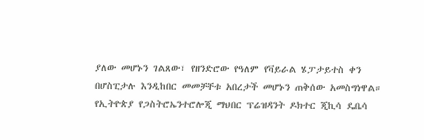ያለው መሆኑን ገልጸው፣ የዘንድሮው የዓለም የቫይራል ሄፓታይተስ ቀን በሆስፒታሉ እንዲከበር መመቻቸቱ አበረታች መሆኑን ጠቅሰው አመስግነዋል።
የኢትዮጵያ የጋስትሮኤንተሮሎጂ ማህበር ፕሬዝዳንት ዶክተር ጂኪሳ ዴቤሳ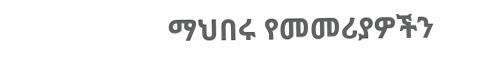ማህበሩ የመመሪያዎችን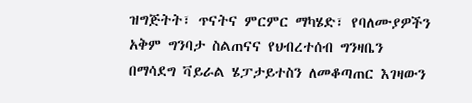ዝግጅትት፣ ጥናትና ምርምር ማካሄድ፣ የባለሙያዎችን አቅም ግንባታ ስልጠናና የህብረተሰብ ግንዛቤን በማሳደግ ቫይራል ሄፓታይተስን ለመቆጣጠር እገዛውን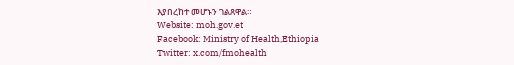እያበረከተ መሆኑን ገልጸዋል።
Website: moh.gov.et
Facebook: Ministry of Health,Ethiopia
Twitter: x.com/fmohealth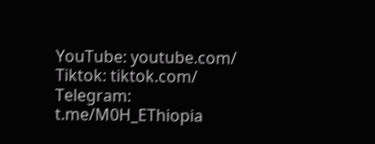YouTube: youtube.com/
Tiktok: tiktok.com/
Telegram: t.me/M0H_EThiopia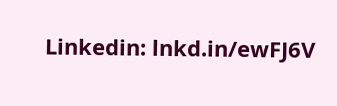Linkedin: lnkd.in/ewFJ6V